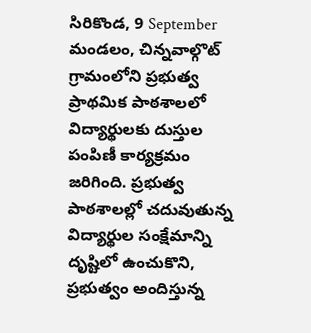సిరికొండ, 9 September
మండలం, చిన్నవాల్గొట్ గ్రామంలోని ప్రభుత్వ ప్రాథమిక పాఠశాలలో విద్యార్థులకు దుస్తుల పంపిణీ కార్యక్రమం జరిగింది. ప్రభుత్వ పాఠశాలల్లో చదువుతున్న విద్యార్థుల సంక్షేమాన్ని దృష్టిలో ఉంచుకొని, ప్రభుత్వం అందిస్తున్న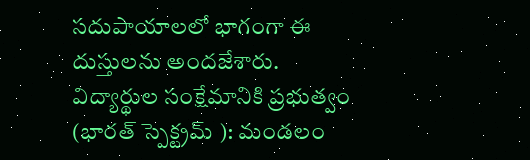సదుపాయాలలో భాగంగా ఈ దుస్తులను అందజేశారు.
విద్యార్థుల సంక్షేమానికి ప్రభుత్వం (భారత్ స్పెక్ట్రమ్ ): మండలం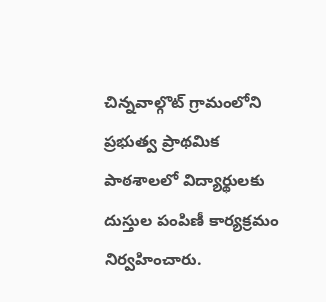చిన్నవాల్గొట్ గ్రామంలోని ప్రభుత్వ ప్రాథమిక పాఠశాలలో విద్యార్థులకు దుస్తుల పంపిణీ కార్యక్రమం నిర్వహించారు.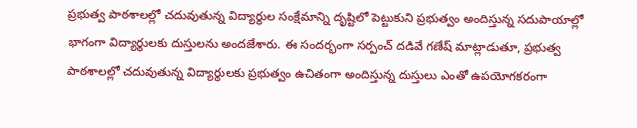ప్రభుత్వ పాఠశాలల్లో చదువుతున్న విద్యార్థుల సంక్షేమాన్ని దృష్టిలో పెట్టుకుని ప్రభుత్వం అందిస్తున్న సదుపాయాల్లో భాగంగా విద్యార్థులకు దుస్తులను అందజేశారు. ఈ సందర్భంగా సర్పంచ్ దడివే గణేష్ మాట్లాడుతూ, ప్రభుత్వ పాఠశాలల్లో చదువుతున్న విద్యార్థులకు ప్రభుత్వం ఉచితంగా అందిస్తున్న దుస్తులు ఎంతో ఉపయోగకరంగా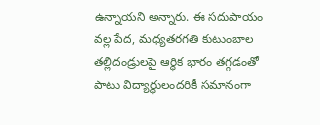ఉన్నాయని అన్నారు. ఈ సదుపాయం వల్ల పేద, మధ్యతరగతి కుటుంబాల తల్లిదండ్రులపై ఆర్థిక భారం తగ్గడంతో పాటు విద్యార్థులందరికీ సమానంగా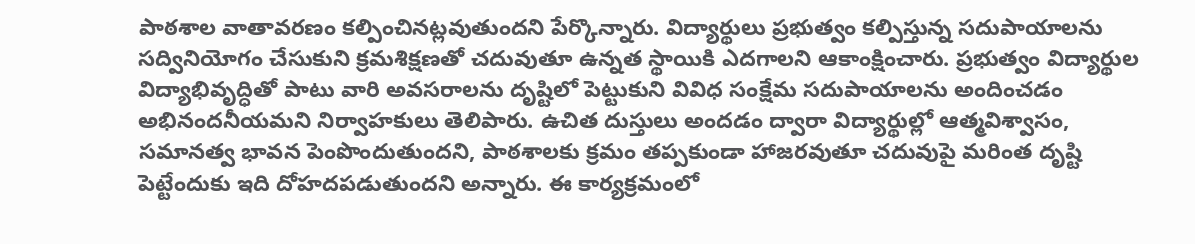పాఠశాల వాతావరణం కల్పించినట్లవుతుందని పేర్కొన్నారు. విద్యార్థులు ప్రభుత్వం కల్పిస్తున్న సదుపాయాలను సద్వినియోగం చేసుకుని క్రమశిక్షణతో చదువుతూ ఉన్నత స్థాయికి ఎదగాలని ఆకాంక్షించారు. ప్రభుత్వం విద్యార్థుల విద్యాభివృద్ధితో పాటు వారి అవసరాలను దృష్టిలో పెట్టుకుని వివిధ సంక్షేమ సదుపాయాలను అందించడం అభినందనీయమని నిర్వాహకులు తెలిపారు. ఉచిత దుస్తులు అందడం ద్వారా విద్యార్థుల్లో ఆత్మవిశ్వాసం, సమానత్వ భావన పెంపొందుతుందని, పాఠశాలకు క్రమం తప్పకుండా హాజరవుతూ చదువుపై మరింత దృష్టి పెట్టేందుకు ఇది దోహదపడుతుందని అన్నారు. ఈ కార్యక్రమంలో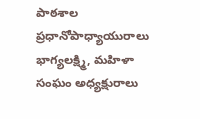పాఠశాల ప్రధానోపాధ్యాయురాలు భాగ్యలక్ష్మి, మహిళా సంఘం అధ్యక్షురాలు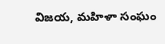విజయ, మహిళా సంఘం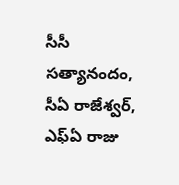సీసీ సత్యానందం, సీఏ రాజేశ్వర్, ఎఫ్ఏ రాజు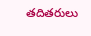తదితరులు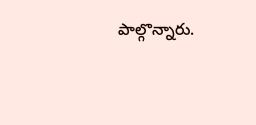పాల్గొన్నారు.